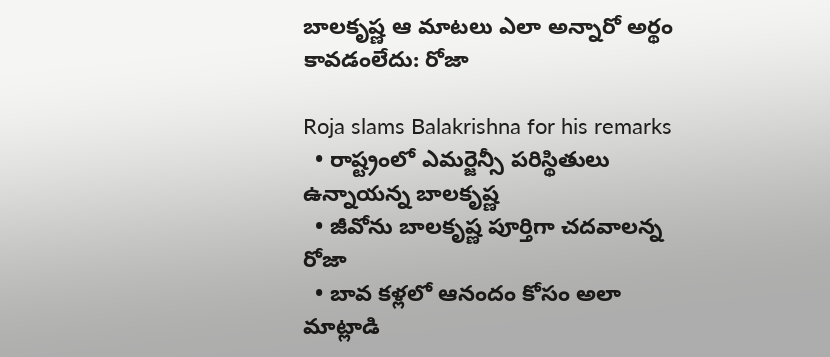బాలకృష్ణ ఆ మాటలు ఎలా అన్నారో అర్థం కావడంలేదు: రోజా

Roja slams Balakrishna for his remarks
  • రాష్ట్రంలో ఎమర్జెన్సీ పరిస్థితులు ఉన్నాయన్న బాలకృష్ణ
  • జీవోను బాలకృష్ణ పూర్తిగా చదవాలన్న రోజా
  • బావ కళ్లలో ఆనందం కోసం అలా మాట్లాడి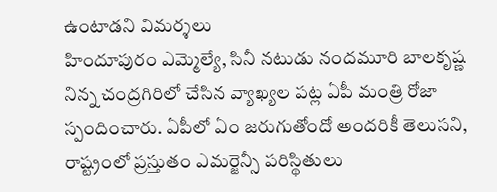ఉంటాడని విమర్శలు
హిందూపురం ఎమ్మెల్యే, సినీ నటుడు నందమూరి బాలకృష్ణ నిన్న చంద్రగిరిలో చేసిన వ్యాఖ్యల పట్ల ఏపీ మంత్రి రోజా స్పందించారు. ఏపీలో ఏం జరుగుతోందో అందరికీ తెలుసని, రాష్ట్రంలో ప్రస్తుతం ఎమర్జెన్సీ పరిస్థితులు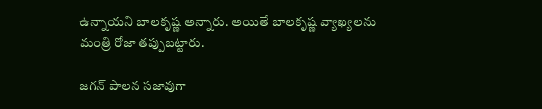ఉన్నాయని బాలకృష్ణ అన్నారు. అయితే బాలకృష్ణ వ్యాఖ్యలను మంత్రి రోజా తప్పుబట్టారు.

జగన్ పాలన సజావుగా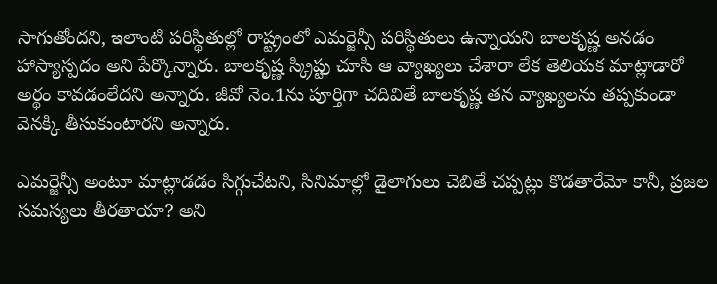సాగుతోందని, ఇలాంటి పరిస్థితుల్లో రాష్ట్రంలో ఎమర్జెన్సీ పరిస్థితులు ఉన్నాయని బాలకృష్ణ అనడం హాస్యాస్పదం అని పేర్కొన్నారు. బాలకృష్ణ స్క్రిప్టు చూసి ఆ వ్యాఖ్యలు చేశారా లేక తెలియక మాట్లాడారో అర్థం కావడంలేదని అన్నారు. జీవో నెం.1ను పూర్తిగా చదివితే బాలకృష్ణ తన వ్యాఖ్యలను తప్పకుండా వెనక్కి తీసుకుంటారని అన్నారు.

ఎమర్జెన్సీ అంటూ మాట్లాడడం సిగ్గుచేటని, సినిమాల్లో డైలాగులు చెబితే చప్పట్లు కొడతారేమో కానీ, ప్రజల సమస్యలు తీరతాయా? అని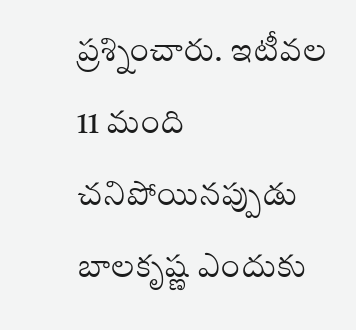ప్రశ్నించారు. ఇటీవల 11 మంది చనిపోయినప్పుడు బాలకృష్ణ ఎందుకు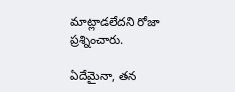మాట్లాడలేదని రోజా ప్రశ్నించారు.

ఏదేమైనా, తన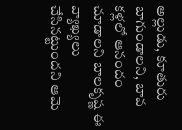అల్లుడు, కూతురు బాగుండాలని, బావ కళ్లలో ఆనందం చూడాలని బాలకృష్ణ ఈ వ్యాఖ్యలు చేసినట్టుందని ఆమె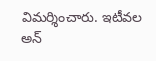విమర్శించారు. ఇటీవల అన్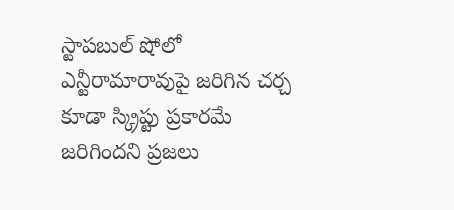స్టాపబుల్ షోలో ఎన్టీరామారావుపై జరిగిన చర్చ కూడా స్క్రిప్టు ప్రకారమే జరిగిందని ప్రజలు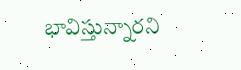భావిస్తున్నారని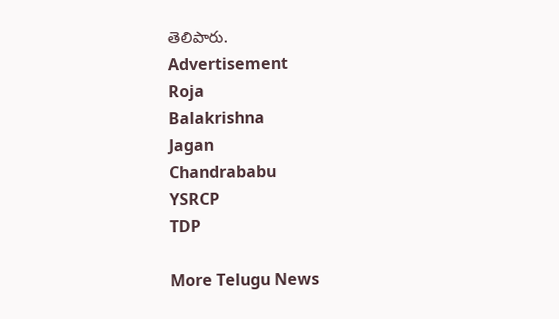తెలిపారు.
Advertisement
Roja
Balakrishna
Jagan
Chandrababu
YSRCP
TDP

More Telugu News